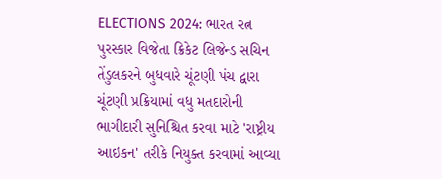ELECTIONS 2024: ભારત રત્ન પુરસ્કાર વિજેતા ક્રિકેટ લિજેન્ડ સચિન તેંડુલકરને બુધવારે ચૂંટણી પંચ દ્વારા ચૂંટણી પ્રક્રિયામાં વધુ મતદારોની ભાગીદારી સુનિશ્ચિત કરવા માટે 'રાષ્ટ્રીય આઇકન' તરીકે નિયુક્ત કરવામાં આવ્યા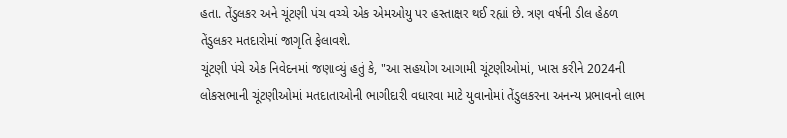હતા. તેંડુલકર અને ચૂંટણી પંચ વચ્ચે એક એમઓયુ પર હસ્તાક્ષર થઈ રહ્યાં છે. ત્રણ વર્ષની ડીલ હેઠળ તેંડુલકર મતદારોમાં જાગૃતિ ફેલાવશે.
ચૂંટણી પંચે એક નિવેદનમાં જણાવ્યું હતું કે, "આ સહયોગ આગામી ચૂંટણીઓમાં, ખાસ કરીને 2024ની લોકસભાની ચૂંટણીઓમાં મતદાતાઓની ભાગીદારી વધારવા માટે યુવાનોમાં તેંડુલકરના અનન્ય પ્રભાવનો લાભ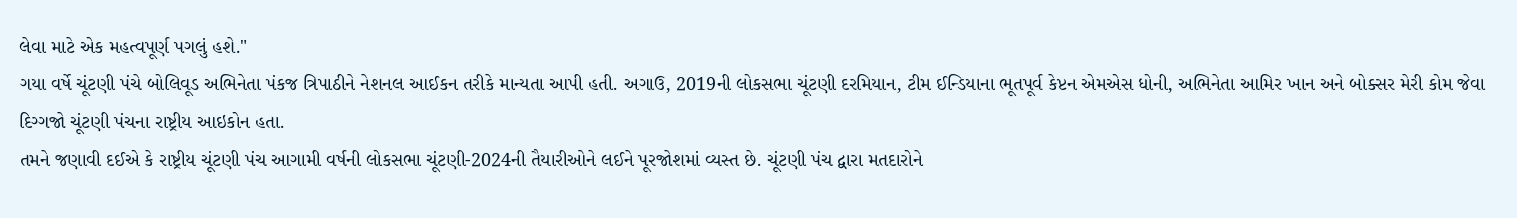લેવા માટે એક મહત્વપૂર્ણ પગલું હશે."
ગયા વર્ષે ચૂંટણી પંચે બોલિવૂડ અભિનેતા પંકજ ત્રિપાઠીને નેશનલ આઈકન તરીકે માન્યતા આપી હતી. અગાઉ, 2019ની લોકસભા ચૂંટણી દરમિયાન, ટીમ ઈન્ડિયાના ભૂતપૂર્વ કેપ્ટન એમએસ ધોની, અભિનેતા આમિર ખાન અને બોક્સર મેરી કોમ જેવા દિગ્ગજો ચૂંટણી પંચના રાષ્ટ્રીય આઇકોન હતા.
તમને જણાવી દઈએ કે રાષ્ટ્રીય ચૂંટણી પંચ આગામી વર્ષની લોકસભા ચૂંટણી-2024ની તૈયારીઓને લઈને પૂરજોશમાં વ્યસ્ત છે. ચૂંટણી પંચ દ્વારા મતદારોને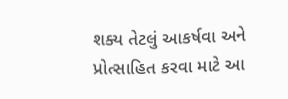શક્ય તેટલું આકર્ષવા અને પ્રોત્સાહિત કરવા માટે આ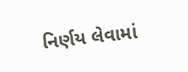નિર્ણય લેવામાં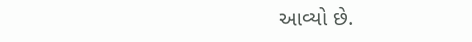આવ્યો છે.